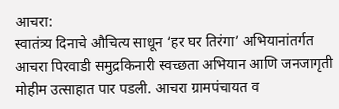आचरा:
स्वातंत्र्य दिनाचे औचित्य साधून ‘हर घर तिरंगा’ अभियानांतर्गत आचरा पिरवाडी समुद्रकिनारी स्वच्छता अभियान आणि जनजागृती मोहीम उत्साहात पार पडली. आचरा ग्रामपंचायत व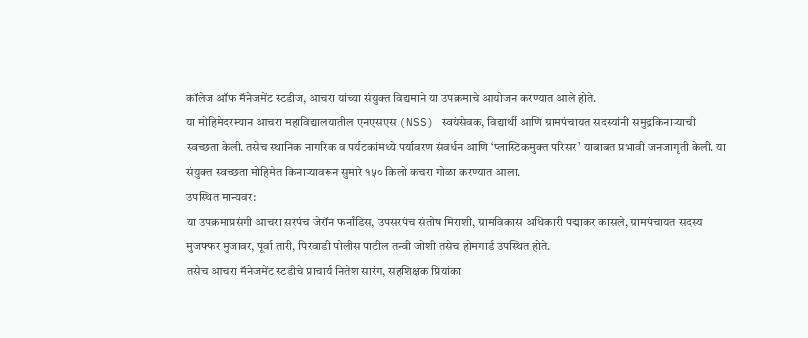कॉलेज ऑफ मॅनेजमेंट स्टडीज, आचरा यांच्या संयुक्त विद्यमाने या उपक्रमाचे आयोजन करण्यात आले होते.
या मोहिमेदरम्यान आचरा महाविद्यालयातील एनएसएस (NSS) स्वयंसेवक, विद्यार्थी आणि ग्रामपंचायत सदस्यांनी समुद्रकिनाऱ्याची स्वच्छता केली. तसेच स्थानिक नागरिक व पर्यटकांमध्ये पर्यावरण संवर्धन आणि ‘प्लास्टिकमुक्त परिसर’ याबाबत प्रभावी जनजागृती केली. या संयुक्त स्वच्छता मोहिमेत किनाऱ्यावरून सुमारे १५० किलो कचरा गोळा करण्यात आला.
उपस्थित मान्यवर:
या उपक्रमाप्रसंगी आचरा सरपंच जेरॉन फर्नांडिस, उपसरपंच संतोष मिराशी, ग्रामविकास अधिकारी पद्माकर कासले, ग्रामपंचायत सदस्य मुजफ्फर मुजावर, पूर्वा तारी, पिरवाडी पोलीस पाटील तन्वी जोशी तसेच होमगार्ड उपस्थित होते.
तसेच आचरा मॅनेजमेंट स्टडीचे प्राचार्य नितेश सारंग, सहशिक्षक प्रियांका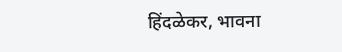हिंदळेकर, भावना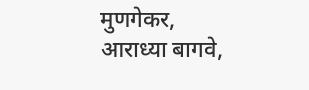मुणगेकर, आराध्या बागवे,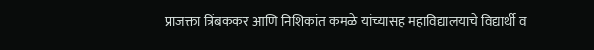प्राजक्ता त्रिंबककर आणि निशिकांत कमळे यांच्यासह महाविद्यालयाचे विद्यार्थी व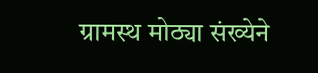ग्रामस्थ मोठ्या संख्येने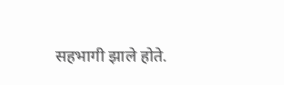सहभागी झाले होते.